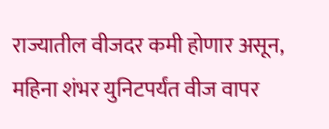राज्यातील वीजदर कमी होणार असून, महिना शंभर युनिटपर्यंत वीज वापर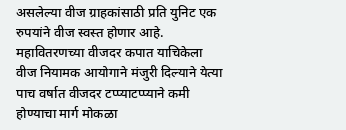असलेल्या वीज ग्राहकांसाठी प्रति युनिट एक रुपयांने वीज स्वस्त होणार आहे. महावितरणच्या वीजदर कपात याचिकेला वीज नियामक आयोगाने मंजुरी दिल्याने येत्या पाच वर्षात वीजदर टप्प्याटप्प्याने कमी होण्याचा मार्ग मोकळा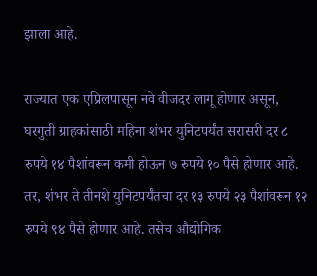झाला आहे.

राज्यात एक एप्रिलपासून नवे वीजदर लागू होणार असून, घरगुती ग्राहकांसाठी महिना शंभर युनिटपर्यंत सरासरी दर ८ रुपये १४ पैशांवरून कमी होऊन ७ रुपये १० पैसे होणार आहे. तर, शंभर ते तीनशे युनिटपर्यंतचा दर १३ रुपये २३ पैशांवरून १२ रुपये ९४ पैसे होणार आहे. तसेच औद्योगिक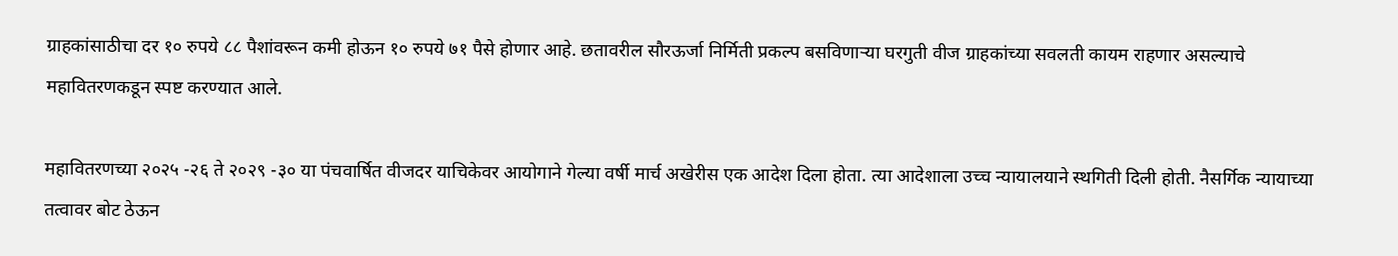ग्राहकांसाठीचा दर १० रुपये ८८ पैशांवरून कमी होऊन १० रुपये ७१ पैसे होणार आहे. छतावरील सौरऊर्जा निर्मिती प्रकल्प बसविणाऱ्या घरगुती वीज ग्राहकांच्या सवलती कायम राहणार असल्याचे महावितरणकडून स्पष्ट करण्यात आले.

महावितरणच्या २०२५ -२६ ते २०२९ -३० या पंचवार्षित वीजदर याचिकेवर आयोगाने गेल्या वर्षी मार्च अखेरीस एक आदेश दिला होता. त्या आदेशाला उच्च न्यायालयाने स्थगिती दिली होती. नैसर्गिक न्यायाच्या तत्वावर बोट ठेऊन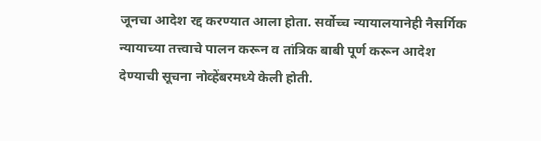जूनचा आदेश रद्द करण्यात आला होता. सर्वोच्च न्यायालयानेही नैसर्गिक न्यायाच्या तत्त्वाचे पालन करून व तांत्रिक बाबी पूर्ण करून आदेश देण्याची सूचना नोव्हेंबरमध्ये केली होती.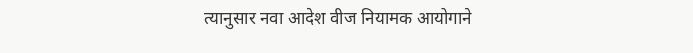त्यानुसार नवा आदेश वीज नियामक आयोगाने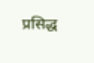प्रसिद्ध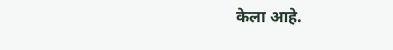केला आहे.